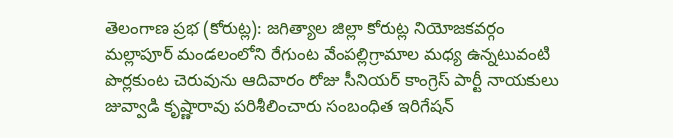తెలంగాణ ప్రభ (కోరుట్ల): జగిత్యాల జిల్లా కోరుట్ల నియోజకవర్గం మల్లాపూర్ మండలంలోని రేగుంట వేంపల్లిగ్రామాల మధ్య ఉన్నటువంటి పొర్లకుంట చెరువును ఆదివారం రోజు సీనియర్ కాంగ్రెస్ పార్టీ నాయకులు జువ్వాడి కృష్ణారావు పరిశీలించారు సంబంధిత ఇరిగేషన్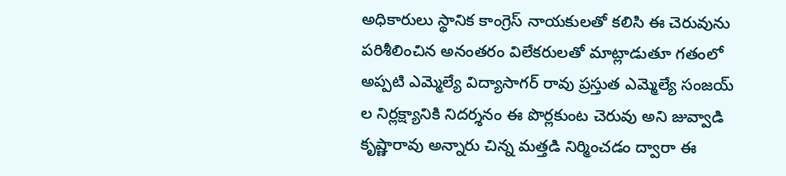అధికారులు స్థానిక కాంగ్రెస్ నాయకులతో కలిసి ఈ చెరువును పరిశీలించిన అనంతరం విలేకరులతో మాట్లాడుతూ గతంలో అప్పటి ఎమ్మెల్యే విద్యాసాగర్ రావు ప్రస్తుత ఎమ్మెల్యే సంజయ్ ల నిర్లక్ష్యానికి నిదర్శనం ఈ పొర్లకుంట చెరువు అని జువ్వాడి కృష్ణారావు అన్నారు చిన్న మత్తడి నిర్మించడం ద్వారా ఈ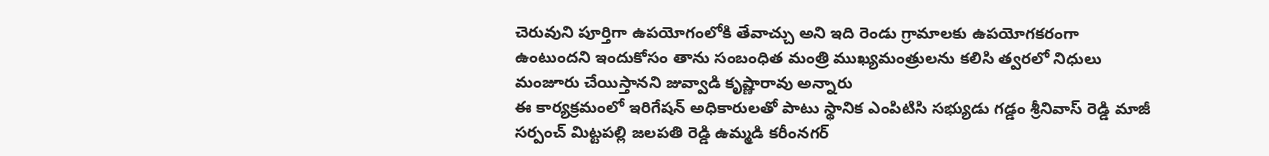చెరువుని పూర్తిగా ఉపయోగంలోకి తేవాచ్చు అని ఇది రెండు గ్రామాలకు ఉపయోగకరంగా ఉంటుందని ఇందుకోసం తాను సంబంధిత మంత్రి ముఖ్యమంత్రులను కలిసి త్వరలో నిధులు మంజూరు చేయిస్తానని జువ్వాడి కృష్ణారావు అన్నారు
ఈ కార్యక్రమంలో ఇరిగేషన్ అధికారులతో పాటు స్థానిక ఎంపిటిసి సభ్యుడు గడ్డం శ్రీనివాస్ రెడ్డి మాజీ సర్పంచ్ మిట్టపల్లి జలపతి రెడ్డి ఉమ్మడి కరీంనగర్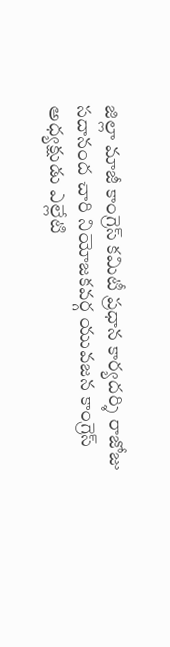జిల్లా మాజీ కాంగ్రెస్ కమిటీ ప్రధాన కార్యదర్శి రాజోజు సదానంద చారి నియోజకవర్గ యువజన కాంగ్రెస్ అధ్యక్షుడు ఎల్లేటి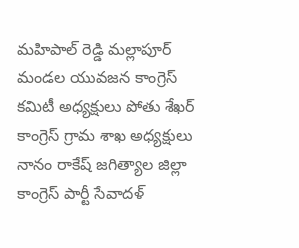మహిపాల్ రెడ్డి మల్లాపూర్ మండల యువజన కాంగ్రెస్ కమిటీ అధ్యక్షులు పోతు శేఖర్ కాంగ్రెస్ గ్రామ శాఖ అధ్యక్షులు నానం రాకేష్ జగిత్యాల జిల్లా కాంగ్రెస్ పార్టీ సేవాదళ్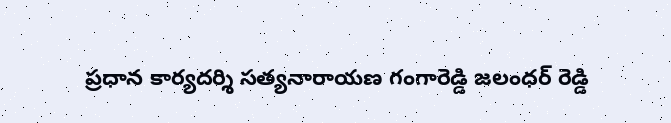ప్రధాన కార్యదర్శి సత్యనారాయణ గంగారెడ్డి జలంధర్ రెడ్డి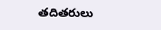తదితరులు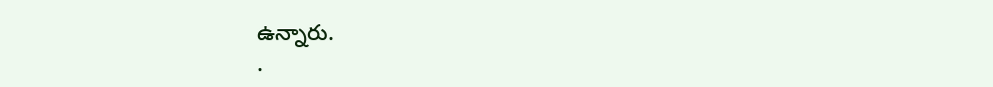ఉన్నారు.
.